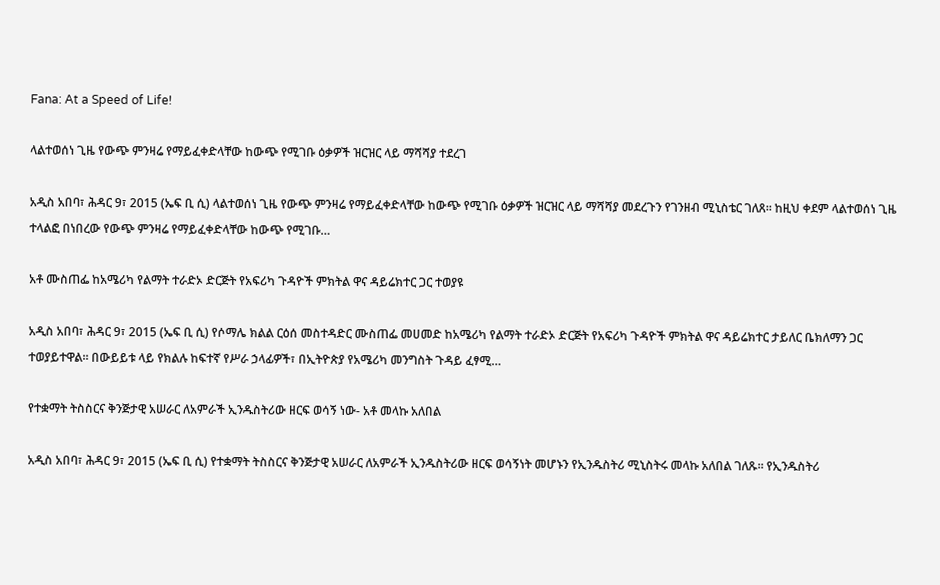Fana: At a Speed of Life!

ላልተወሰነ ጊዜ የውጭ ምንዛሬ የማይፈቀድላቸው ከውጭ የሚገቡ ዕቃዎች ዝርዝር ላይ ማሻሻያ ተደረገ

አዲስ አበባ፣ ሕዳር 9፣ 2015 (ኤፍ ቢ ሲ) ላልተወሰነ ጊዜ የውጭ ምንዛሬ የማይፈቀድላቸው ከውጭ የሚገቡ ዕቃዎች ዝርዝር ላይ ማሻሻያ መደረጉን የገንዘብ ሚኒስቴር ገለጸ፡፡ ከዚህ ቀደም ላልተወሰነ ጊዜ ተላልፎ በነበረው የውጭ ምንዛሬ የማይፈቀድላቸው ከውጭ የሚገቡ…

አቶ ሙስጠፌ ከአሜሪካ የልማት ተራድኦ ድርጅት የአፍሪካ ጉዳዮች ምክትል ዋና ዳይሬክተር ጋር ተወያዩ

አዲስ አበባ፣ ሕዳር 9፣ 2015 (ኤፍ ቢ ሲ) የሶማሌ ክልል ርዕሰ መስተዳድር ሙስጠፌ መሀመድ ከአሜሪካ የልማት ተራድኦ ድርጅት የአፍሪካ ጉዳዮች ምክትል ዋና ዳይሬክተር ታይለር ቤክለማን ጋር ተወያይተዋል፡፡ በውይይቱ ላይ የክልሉ ከፍተኛ የሥራ ኃላፊዎች፣ በኢትዮጵያ የአሜሪካ መንግስት ጉዳይ ፈፃሚ…

የተቋማት ትስስርና ቅንጅታዊ አሠራር ለአምራች ኢንዱስትሪው ዘርፍ ወሳኝ ነው- አቶ መላኩ አለበል

አዲስ አበባ፣ ሕዳር 9፣ 2015 (ኤፍ ቢ ሲ) የተቋማት ትስስርና ቅንጅታዊ አሠራር ለአምራች ኢንዱስትሪው ዘርፍ ወሳኝነት መሆኑን የኢንዱስትሪ ሚኒስትሩ መላኩ አለበል ገለጹ፡፡ የኢንዱስትሪ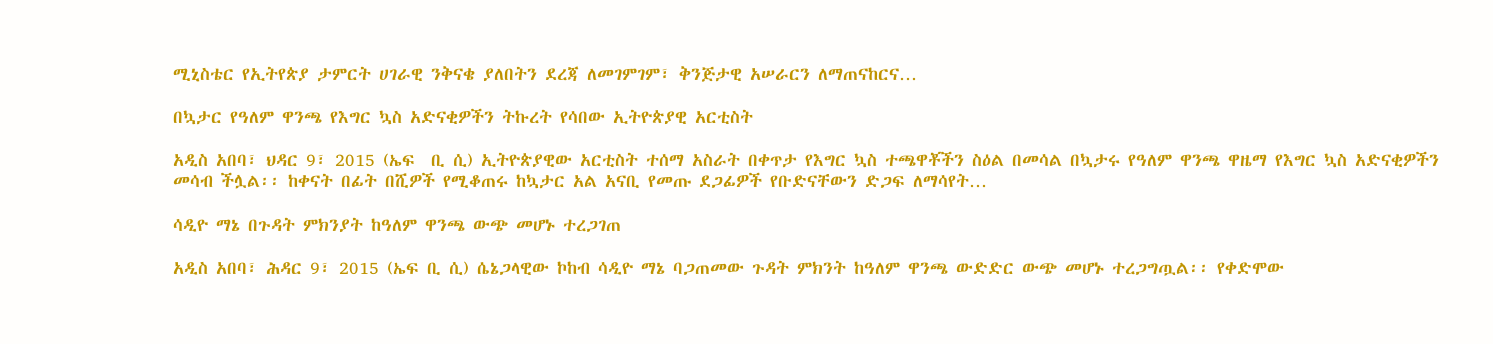ሚኒስቴር የኢትየጵያ ታምርት ሀገራዊ ንቅናቄ ያለበትን ደረጃ ለመገምገም፣ ቅንጅታዊ አሠራርን ለማጠናከርና…

በኳታር የዓለም ዋንጫ የእግር ኳስ አድናቂዎችን ትኩረት የሳበው ኢትዮጵያዊ አርቲስት

አዲስ አበባ፣ ህዳር 9፣ 2015 (ኤፍ  ቢ ሲ) ኢትዮጵያዊው አርቲስት ተሰማ አስራት በቀጥታ የእግር ኳስ ተጫዋቾችን ስዕል በመሳል በኳታሩ የዓለም ዋንጫ ዋዜማ የእግር ኳስ አድናቂዎችን መሳብ ችሏል፡፡ ከቀናት በፊት በሺዎች የሚቆጠሩ ከኳታር አል አናቢ የመጡ ደጋፊዎች የቡድናቸውን ድጋፍ ለማሳየት…

ሳዲዮ ማኔ በጉዳት ምክንያት ከዓለም ዋንጫ ውጭ መሆኑ ተረጋገጠ

አዲስ አበባ፣ ሕዳር 9፣ 2015 (ኤፍ ቢ ሲ) ሴኔጋላዊው ኮከብ ሳዲዮ ማኔ ባጋጠመው ጉዳት ምክንት ከዓለም ዋንጫ ውድድር ውጭ መሆኑ ተረጋግጧል፡፡ የቀድሞው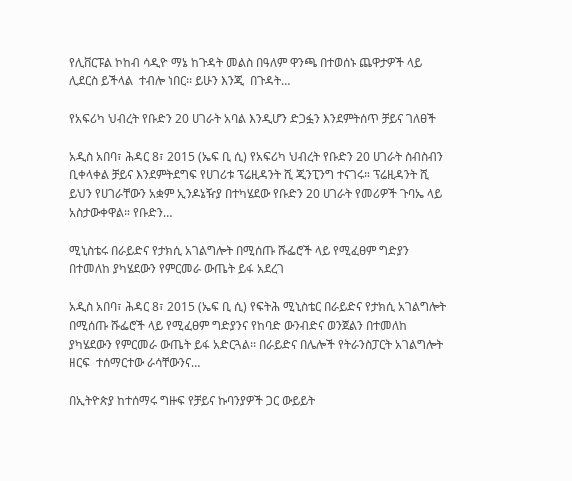የሊቨርፑል ኮከብ ሳዲዮ ማኔ ከጉዳት መልስ በዓለም ዋንጫ በተወሰኑ ጨዋታዎች ላይ ሊደርስ ይችላል  ተብሎ ነበር፡፡ ይሁን እንጂ  በጉዳት…

የአፍሪካ ህብረት የቡድን 20 ሀገራት አባል እንዲሆን ድጋፏን እንደምትሰጥ ቻይና ገለፀች

አዲስ አበባ፣ ሕዳር 8፣ 2015 (ኤፍ ቢ ሲ) የአፍሪካ ህብረት የቡድን 20 ሀገራት ስብስብን ቢቀላቀል ቻይና እንደምትደግፍ የሀገሪቱ ፕሬዚዳንት ሺ ጂንፒንግ ተናገሩ። ፕሬዚዳንት ሺ ይህን የሀገራቸውን አቋም ኢንዶኔዥያ በተካሄደው የቡድን 20 ሀገራት የመሪዎች ጉባኤ ላይ አስታውቀዋል። የቡድን…

ሚኒስቴሩ በራይድና የታክሲ አገልግሎት በሚሰጡ ሹፌሮች ላይ የሚፈፀም ግድያን በተመለከ ያካሄደውን የምርመራ ውጤት ይፋ አደረገ

አዲስ አበባ፣ ሕዳር 8፣ 2015 (ኤፍ ቢ ሲ) የፍትሕ ሚኒስቴር በራይድና የታክሲ አገልግሎት በሚሰጡ ሹፌሮች ላይ የሚፈፀም ግድያንና የከባድ ውንብድና ወንጀልን በተመለከ ያካሄደውን የምርመራ ውጤት ይፋ አድርጓል፡፡ በራይድና በሌሎች የትራንስፓርት አገልግሎት ዘርፍ  ተሰማርተው ራሳቸውንና…

በኢትዮጵያ ከተሰማሩ ግዙፍ የቻይና ኩባንያዎች ጋር ውይይት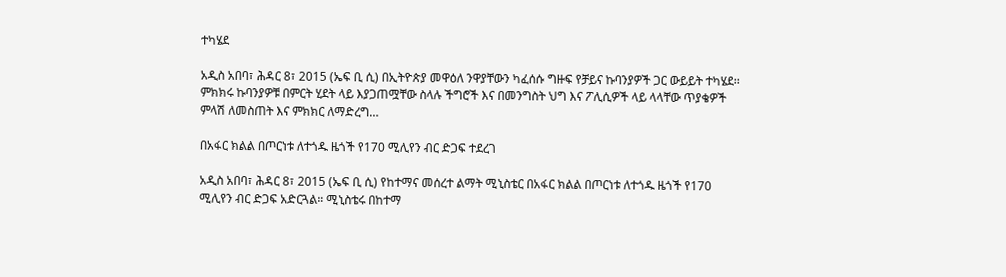ተካሄደ

አዲስ አበባ፣ ሕዳር 8፣ 2015 (ኤፍ ቢ ሲ) በኢትዮጵያ መዋዕለ ንዋያቸውን ካፈሰሱ ግዙፍ የቻይና ኩባንያዎች ጋር ውይይት ተካሄደ፡፡ ምክክሩ ኩባንያዎቹ በምርት ሂደት ላይ እያጋጠሟቸው ስላሉ ችግሮች እና በመንግስት ህግ እና ፖሊሲዎች ላይ ላላቸው ጥያቄዎች ምላሽ ለመስጠት እና ምክክር ለማድረግ…

በአፋር ክልል በጦርነቱ ለተጎዱ ዜጎች የ170 ሚሊየን ብር ድጋፍ ተደረገ

አዲስ አበባ፣ ሕዳር 8፣ 2015 (ኤፍ ቢ ሲ) የከተማና መሰረተ ልማት ሚኒስቴር በአፋር ክልል በጦርነቱ ለተጎዱ ዜጎች የ170 ሚሊየን ብር ድጋፍ አድርጓል። ሚኒስቴሩ በከተማ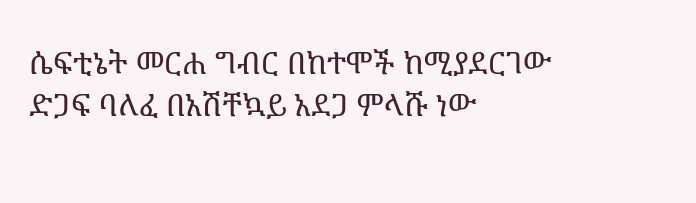ሴፍቲኔት መርሐ ግብር በከተሞች ከሚያደርገው ድጋፍ ባለፈ በአሽቸኳይ አደጋ ምላሹ ነው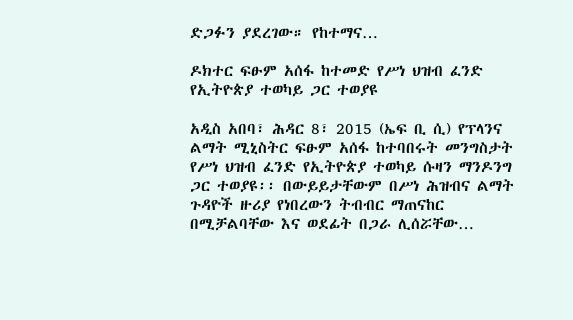ድጋፉን ያደረገው። የከተማና…

ዶክተር ፍፁም አሰፋ ከተመድ የሥነ ህዝብ ፈንድ የኢትዮጵያ ተወካይ ጋር ተወያዩ

አዲስ አበባ፣ ሕዳር 8፣ 2015 (ኤፍ ቢ ሲ) የፕላንና ልማት ሚኒስትር ፍፁም አሰፋ ከተባበሩት መንግስታት የሥነ ህዝብ ፈንድ የኢትዮጵያ ተወካይ ሱዛን ማንዶንግ ጋር ተወያዩ፡፡ በውይይታቸውም በሥነ ሕዝብና ልማት ጉዳዮች ዙሪያ የነበረውን ትብብር ማጠናከር በሚቻልባቸው እና ወደፊት በጋራ ሊሰሯቸው…